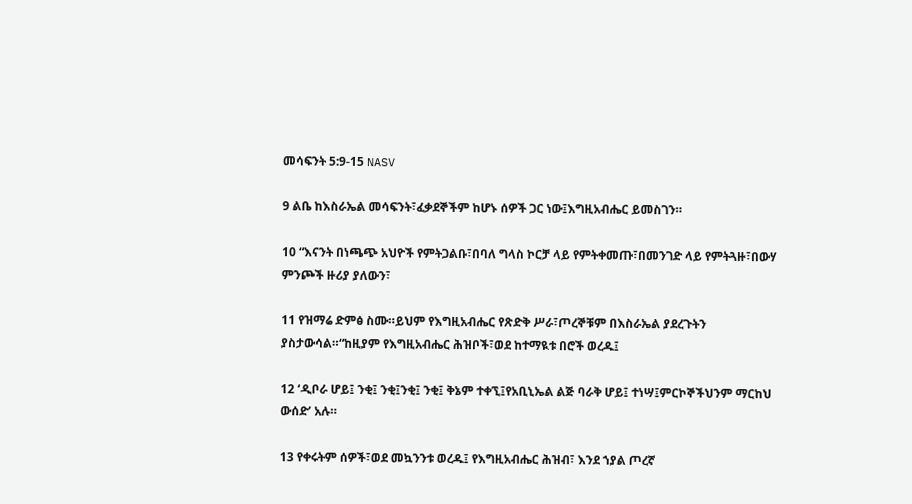መሳፍንት 5:9-15 NASV

9 ልቤ ከእስራኤል መሳፍንት፣ፈቃደኞችም ከሆኑ ሰዎች ጋር ነው፤እግዚአብሔር ይመስገን።

10 “እናንት በነጫጭ አህዮች የምትጋልቡ፣በባለ ግላስ ኮርቻ ላይ የምትቀመጡ፣በመንገድ ላይ የምትጓዙ፣በውሃ ምንጮች ዙሪያ ያለውን፣

11 የዝማሬ ድምፅ ስሙ።ይህም የእግዚአብሔር የጽድቅ ሥራ፣ጦረኞቹም በእስራኤል ያደረጉትን ያስታውሳል።“ከዚያም የእግዚአብሔር ሕዝቦች፣ወደ ከተማዪቱ በሮች ወረዱ፤

12 ‘ዲቦራ ሆይ፤ ንቂ፤ ንቂ፤ንቂ፤ ንቂ፤ ቅኔም ተቀኚ፤የአቢኒኤል ልጅ ባራቅ ሆይ፤ ተነሣ፤ምርኮኞችህንም ማርከህ ውሰድ’ አሉ።

13 የቀሩትም ሰዎች፣ወደ መኳንንቱ ወረዱ፤ የእግዚአብሔር ሕዝብ፣ እንደ ኀያል ጦረኛ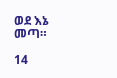ወደ እኔ መጣ።

14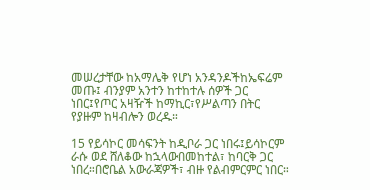መሠረታቸው ከአማሌቅ የሆነ አንዳንዶችከኤፍሬም መጡ፤ ብንያም አንተን ከተከተሉ ሰዎች ጋር ነበር፤የጦር አዛዥች ከማኪር፣የሥልጣን በትር የያዙም ከዛብሎን ወረዱ።

15 የይሳኮር መሳፍንት ከዲቦራ ጋር ነበሩ፤ይሳኮርም ራሱ ወደ ሸለቆው ከኋላውበመከተል፣ ከባርቅ ጋር ነበረ።በሮቤል አውራጃዎች፣ ብዙ የልብምርምር ነበር።